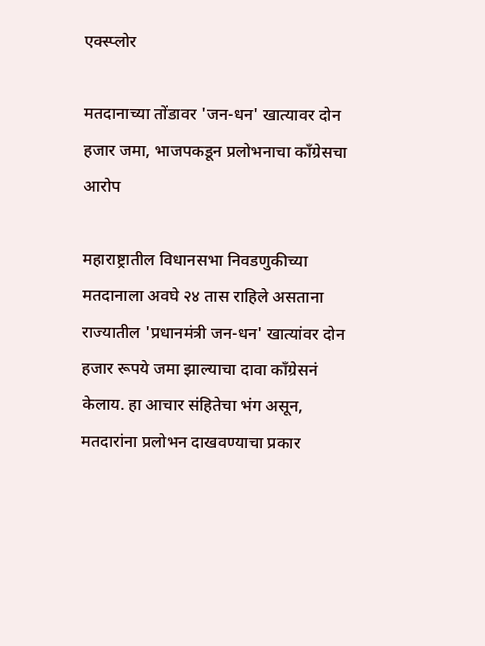एक्स्प्लोर

मतदानाच्या तोंडावर 'जन-धन' खात्यावर दोन हजार जमा, भाजपकडून प्रलोभनाचा काँग्रेसचा आरोप

महाराष्ट्रातील विधानसभा निवडणुकीच्या मतदानाला अवघे २४ तास राहिले असताना राज्यातील 'प्रधानमंत्री जन-धन' खात्यांवर दोन हजार रूपये जमा झाल्याचा दावा काँग्रेसनं केलाय. हा आचार संहितेचा भंग असून, मतदारांना प्रलोभन दाखवण्याचा प्रकार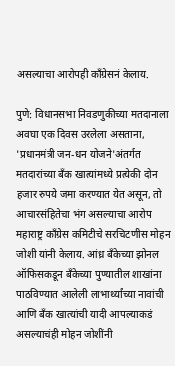असल्याचा आरोपही काँग्रेसनं केलाय.

पुणे: विधानसभा निवडणुकीच्या मतदानाला अवघा एक दिवस उरलेला असताना, 'प्रधानमंत्री जन-धन योजने'अंतर्गत मतदारांच्या बॅंक खात्यांमध्ये प्रत्येकी दोन हजार रुपये जमा करण्यात येत असून, तो आचारसंहितेचा भंग असल्याचा आरोप महाराष्ट्र कॉंग्रेस कमिटीचे सरचिटणीस मोहन जोशी यांनी केलाय. आंध्र बॅंकेच्या झोनल ऑफिसकडून बॅंकेच्या पुण्यातील शाखांना पाठविण्यात आलेली लाभार्थ्यांच्या नावांची आणि बॅंक खात्यांची यादी आपल्याकडं असल्याचंही मोहन जोशींनी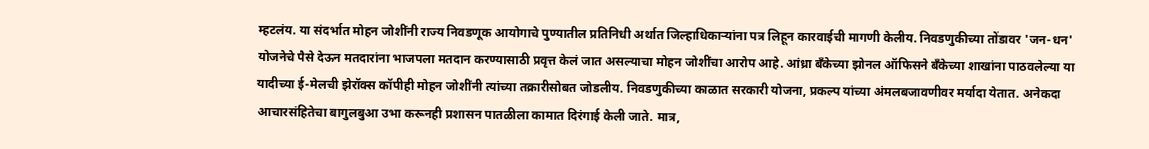म्हटलंय. या संदर्भात मोहन जोशींनी राज्य निवडणूक आयोगाचे पुण्यातील प्रतिनिधी अर्थात जिल्हाधिकाऱ्यांना पत्र लिहून कारवाईची मागणी केलीय. निवडणुकीच्या तोंडावर 'जन-धन' योजनेचे पैसे देऊन मतदारांना भाजपला मतदान करण्यासाठी प्रवृत्त केलं जात असल्याचा मोहन जोशींचा आरोप आहे. आंध्रा बॅंकेच्या झोनल ऑफिसने बॅंकेच्या शाखांना पाठवलेल्या या यादीच्या ई-मेलची झेरॉक्स कॉपीही मोहन जोशींनी त्यांच्या तक्रारीसोबत जोडलीय. निवडणुकीच्या काळात सरकारी योजना, प्रकल्प यांच्या अंमलबजावणीवर मर्यादा येतात. अनेकदा आचारसंहितेचा बागुलबुआ उभा करूनही प्रशासन पातळीला कामात दिरंगाई केली जाते. मात्र,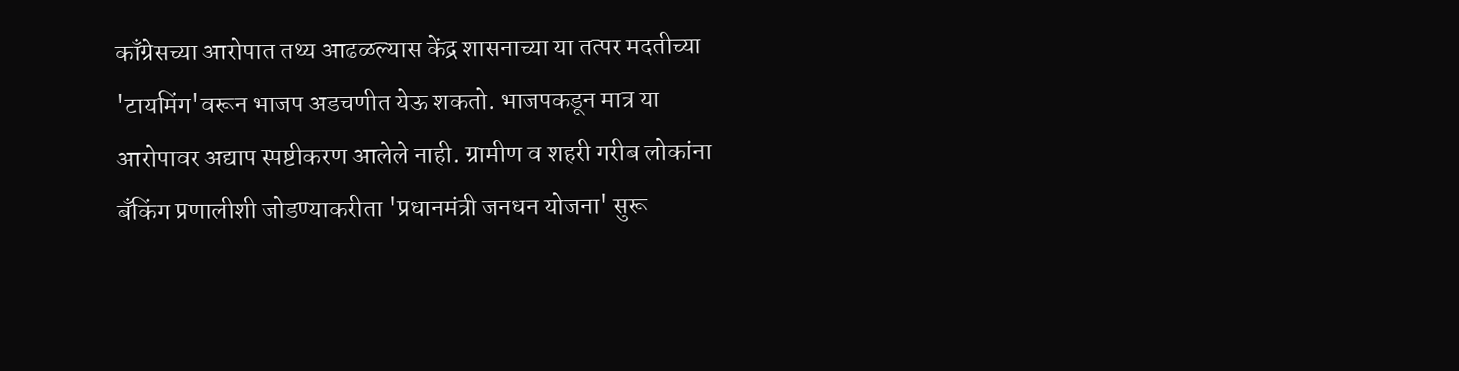काँग्रेसच्या आरोपात तथ्य आढळल्यास केंद्र शासनाच्या या तत्पर मदतीच्या 'टायमिंग'वरून भाजप अडचणीत येऊ शकतो. भाजपकडून मात्र या आरोपावर अद्याप स्पष्टीकरण आलेले नाही. ग्रामीण व शहरी गरीब लोकांना बँकिंग प्रणालीशी जोडण्याकरीता 'प्रधानमंत्री जनधन योजना' सुरू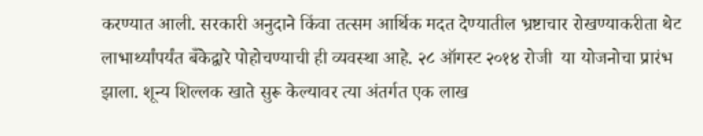करण्यात आली. सरकारी अनुदाने किंवा तत्सम आर्थिक मदत देण्यातील भ्रष्टाचार रोखण्याकरीता थेट लाभार्थ्यांपर्यंत बँकेद्वारे पोहोचण्याची ही व्यवस्था आहे. २८ ऑगस्ट २०१४ रोजी  या योजनोचा प्रारंभ झाला. शून्य शिल्लक खाते सुरू केल्यावर त्या अंतर्गत एक लाख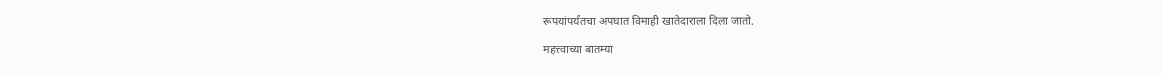रूपयांपर्यंतचा अपघात विमाही खातेदाराला दिला जातो.

महत्त्वाच्या बातम्या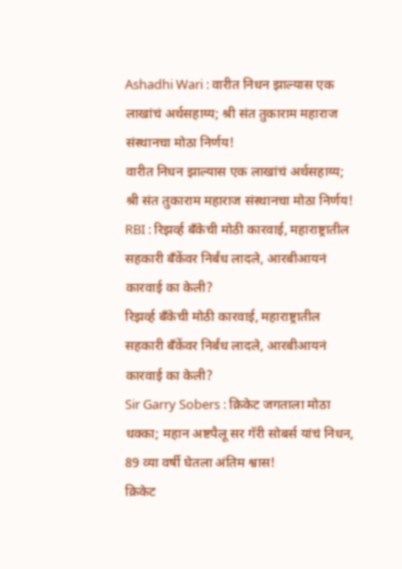Ashadhi Wari : वारीत निधन झाल्यास एक लाखांचं अर्थसहाय्य; श्री संत तुकाराम महाराज संस्थानचा मोठा निर्णय!
वारीत निधन झाल्यास एक लाखांचं अर्थसहाय्य; श्री संत तुकाराम महाराज संस्थानचा मोठा निर्णय!
RBI : रिझर्व्ह बँकेची मोठी कारवाई, महाराष्ट्रातील सहकारी बँकेंवर निर्बंध लादले, आरबीआयनं कारवाई का केली?
रिझर्व्ह बँकेची मोठी कारवाई, महाराष्ट्रातील सहकारी बँकेंवर निर्बंध लादले, आरबीआयनं कारवाई का केली?
Sir Garry Sobers : क्रिकेट जगताला मोठा धक्का; महान अष्टपैलू सर गॅरी सोबर्स यांचं निधन, 89 व्या वर्षी घेतला अंतिम श्वास!
क्रिकेट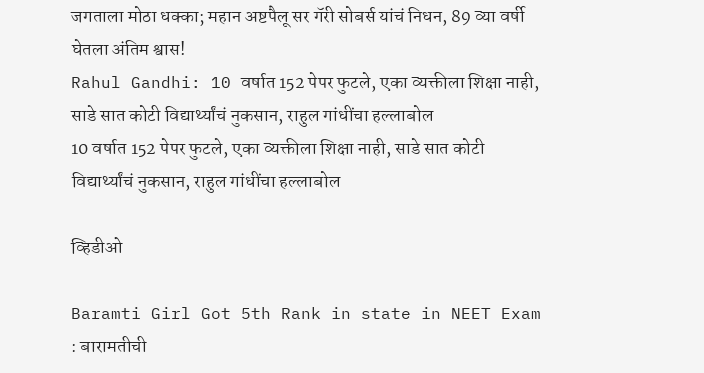जगताला मोठा धक्का; महान अष्टपैलू सर गॅरी सोबर्स यांचं निधन, 89 व्या वर्षी घेतला अंतिम श्वास!
Rahul Gandhi: 10 वर्षात 152 पेपर फुटले, एका व्यक्तीला शिक्षा नाही, साडे सात कोटी विद्यार्थ्यांचं नुकसान, राहुल गांधींचा हल्लाबोल
10 वर्षात 152 पेपर फुटले, एका व्यक्तीला शिक्षा नाही, साडे सात कोटी विद्यार्थ्यांचं नुकसान, राहुल गांधींचा हल्लाबोल

व्हिडीओ

Baramti Girl Got 5th Rank in state in NEET Exam : बारामतीची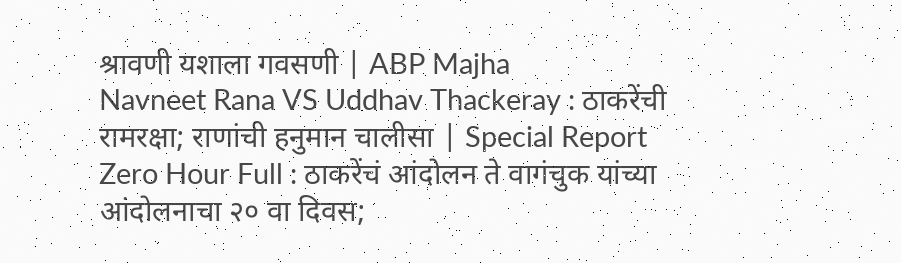श्रावणी यशाला गवसणी | ABP Majha
Navneet Rana VS Uddhav Thackeray : ठाकरेंची रामरक्षा; राणांची हनुमान चालीसा | Special Report
Zero Hour Full : ठाकरेंचं आंदोलन ते वागंचुक यांच्या आंदोलनाचा २० वा दिवस;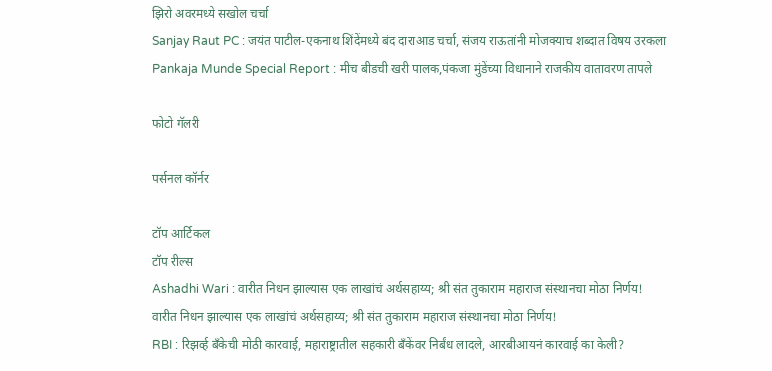झिरो अवरमध्ये सखोल चर्चा
Sanjay Raut PC : जयंत पाटील-एकनाथ शिंदेंमध्ये बंद दाराआड चर्चा, संजय राऊतांनी मोजक्याच शब्दात विषय उरकला
Pankaja Munde Special Report : मीच बीडची खरी पालक,पंकजा मुंडेंच्या विधानाने राजकीय वातावरण तापले

फोटो गॅलरी

पर्सनल कॉर्नर

टॉप आर्टिकल
टॉप रील्स
Ashadhi Wari : वारीत निधन झाल्यास एक लाखांचं अर्थसहाय्य; श्री संत तुकाराम महाराज संस्थानचा मोठा निर्णय!
वारीत निधन झाल्यास एक लाखांचं अर्थसहाय्य; श्री संत तुकाराम महाराज संस्थानचा मोठा निर्णय!
RBI : रिझर्व्ह बँकेची मोठी कारवाई, महाराष्ट्रातील सहकारी बँकेंवर निर्बंध लादले, आरबीआयनं कारवाई का केली?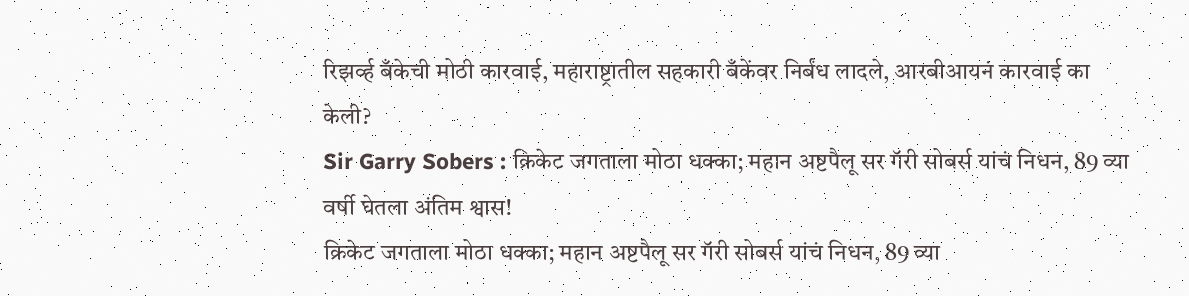रिझर्व्ह बँकेची मोठी कारवाई, महाराष्ट्रातील सहकारी बँकेंवर निर्बंध लादले, आरबीआयनं कारवाई का केली?
Sir Garry Sobers : क्रिकेट जगताला मोठा धक्का; महान अष्टपैलू सर गॅरी सोबर्स यांचं निधन, 89 व्या वर्षी घेतला अंतिम श्वास!
क्रिकेट जगताला मोठा धक्का; महान अष्टपैलू सर गॅरी सोबर्स यांचं निधन, 89 व्या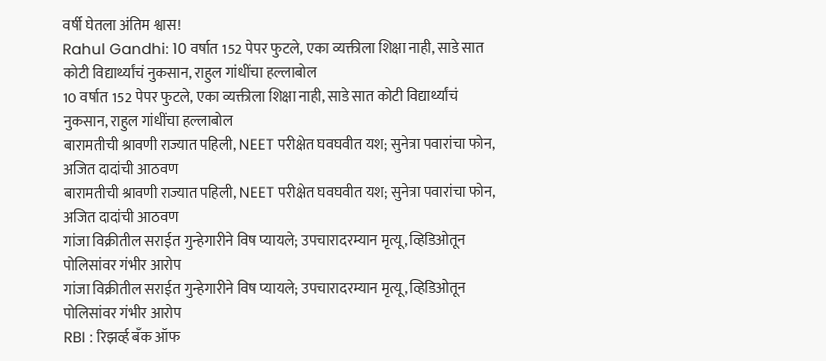वर्षी घेतला अंतिम श्वास!
Rahul Gandhi: 10 वर्षात 152 पेपर फुटले, एका व्यक्तीला शिक्षा नाही, साडे सात कोटी विद्यार्थ्यांचं नुकसान, राहुल गांधींचा हल्लाबोल
10 वर्षात 152 पेपर फुटले, एका व्यक्तीला शिक्षा नाही, साडे सात कोटी विद्यार्थ्यांचं नुकसान, राहुल गांधींचा हल्लाबोल
बारामतीची श्रावणी राज्यात पहिली, NEET परीक्षेत घवघवीत यश; सुनेत्रा पवारांचा फोन, अजित दादांची आठवण
बारामतीची श्रावणी राज्यात पहिली, NEET परीक्षेत घवघवीत यश; सुनेत्रा पवारांचा फोन, अजित दादांची आठवण
गांजा विक्रीतील सराईत गुन्हेगारीने विष प्यायले; उपचारादरम्यान मृत्यू, व्हिडिओतून पोलिसांवर गंभीर आरोप
गांजा विक्रीतील सराईत गुन्हेगारीने विष प्यायले; उपचारादरम्यान मृत्यू, व्हिडिओतून पोलिसांवर गंभीर आरोप
RBI : रिझर्व्ह बँक ऑफ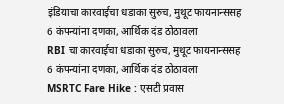इंडियाचा कारवाईचा धडाका सुरुच, मुथूट फायनान्ससह 6 कंपन्यांना दणका, आर्थिक दंड ठोठावला
RBI चा कारवाईचा धडाका सुरुच, मुथूट फायनान्ससह 6 कंपन्यांना दणका, आर्थिक दंड ठोठावला
MSRTC Fare Hike : एसटी प्रवास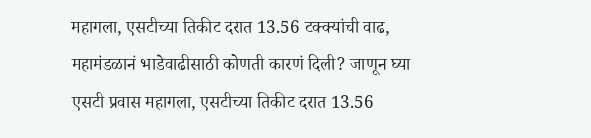महागला, एसटीच्या तिकीट दरात 13.56 टक्क्यांची वाढ, महामंडळानं भाडेवाढीसाठी कोणती कारणं दिली? जाणून घ्या
एसटी प्रवास महागला, एसटीच्या तिकीट दरात 13.56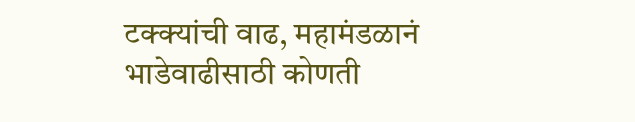टक्क्यांची वाढ, महामंडळानं भाडेवाढीसाठी कोणती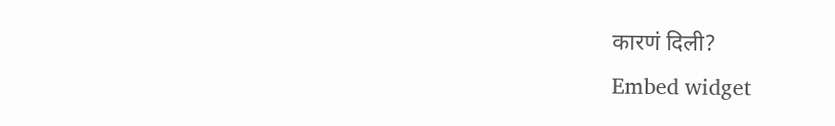कारणं दिली?
Embed widget